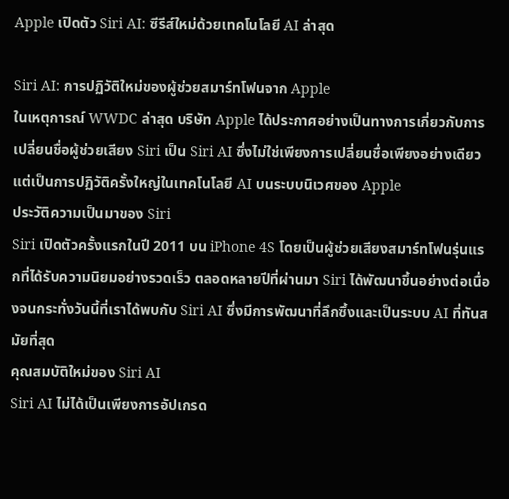Apple เปิดตัว Siri AI: ซีรีส์ใหม่ด้วยเทคโนโลยี AI ล่าสุด

Siri AI: การปฏิวัติใหม่ของผู้ช่วยสมาร์ทโฟนจาก Apple
ในเหตุการณ์ WWDC ล่าสุด บริษัท Apple ได้ประกาศอย่างเป็นทางการเกี่ยวกับการเปลี่ยนชื่อผู้ช่วยเสียง Siri เป็น Siri AI ซึ่งไม่ใช่เพียงการเปลี่ยนชื่อเพียงอย่างเดียว แต่เป็นการปฏิวัติครั้งใหญ่ในเทคโนโลยี AI บนระบบนิเวศของ Apple
ประวัติความเป็นมาของ Siri
Siri เปิดตัวครั้งแรกในปี 2011 บน iPhone 4S โดยเป็นผู้ช่วยเสียงสมาร์ทโฟนรุ่นแรกที่ได้รับความนิยมอย่างรวดเร็ว ตลอดหลายปีที่ผ่านมา Siri ได้พัฒนาขึ้นอย่างต่อเนื่องจนกระทั่งวันนี้ที่เราได้พบกับ Siri AI ซึ่งมีการพัฒนาที่ลึกซึ้งและเป็นระบบ AI ที่ทันสมัยที่สุด
คุณสมบัติใหม่ของ Siri AI
Siri AI ไม่ได้เป็นเพียงการอัปเกรด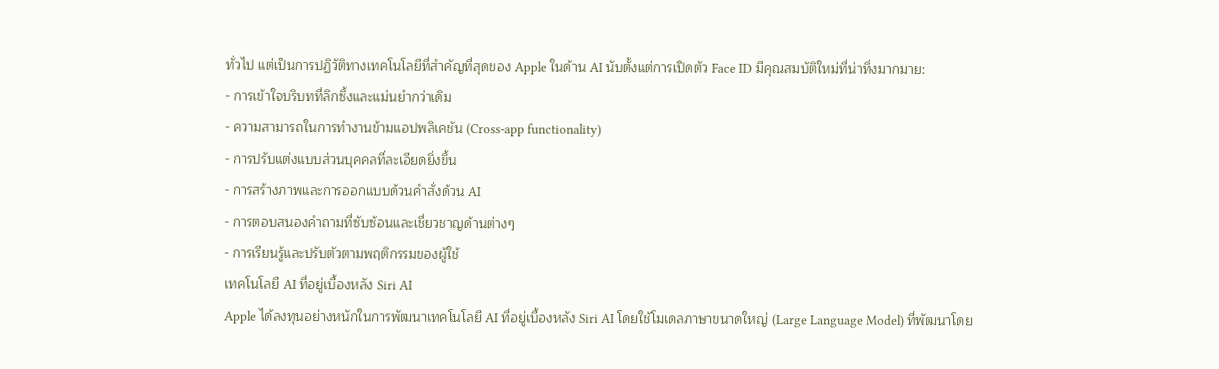ทั่วไป แต่เป็นการปฏิวัติทางเทคโนโลยีที่สำคัญที่สุดของ Apple ในด้าน AI นับตั้งแต่การเปิดตัว Face ID มีคุณสมบัติใหม่ที่น่าทึ่งมากมาย:
- การเข้าใจบริบทที่ลึกซึ้งและแม่นยำกว่าเดิม
- ความสามารถในการทำงานข้ามแอปพลิเคชัน (Cross-app functionality)
- การปรับแต่งแบบส่วนบุคคลที่ละเอียดยิ่งขึ้น
- การสร้างภาพและการออกแบบด้วนคำสั่งด้วน AI
- การตอบสนองคำถามที่ซับซ้อนและเชี่ยวชาญด้านต่างๆ
- การเรียนรู้และปรับตัวตามพฤติกรรมของผู้ใช้
เทคโนโลยี AI ที่อยู่เบื้องหลัง Siri AI
Apple ได้ลงทุนอย่างหนักในการพัฒนาเทคโนโลยี AI ที่อยู่เบื้องหลัง Siri AI โดยใช้โมเดลภาษาขนาดใหญ่ (Large Language Model) ที่พัฒนาโดย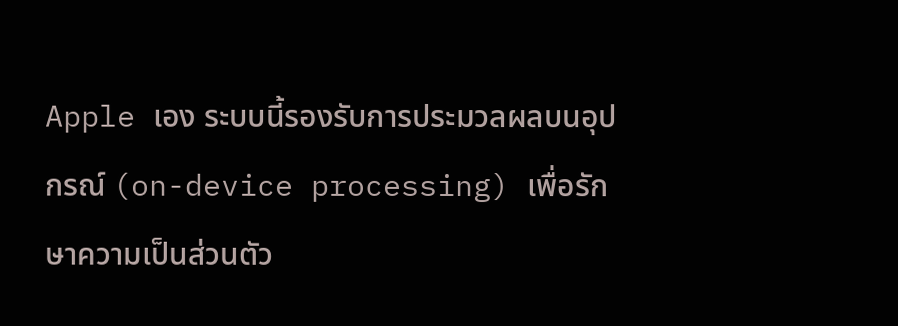Apple เอง ระบบนี้รองรับการประมวลผลบนอุปกรณ์ (on-device processing) เพื่อรักษาความเป็นส่วนตัว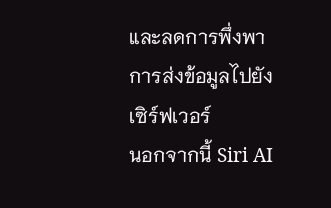และลดการพึ่งพาการส่งข้อมูลไปยังเซิร์ฟเวอร์
นอกจากนี้ Siri AI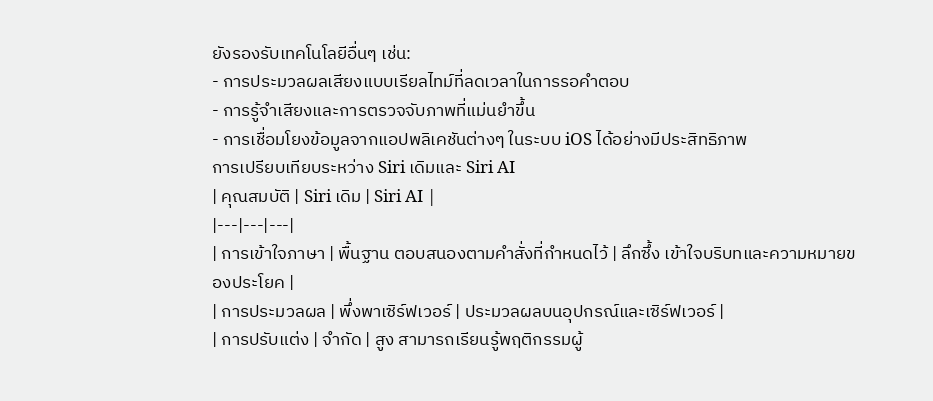ยังรองรับเทคโนโลยีอื่นๆ เช่น:
- การประมวลผลเสียงแบบเรียลไทม์ที่ลดเวลาในการรอคำตอบ
- การรู้จำเสียงและการตรวจจับภาพที่แม่นยำขึ้น
- การเชื่อมโยงข้อมูลจากแอปพลิเคชันต่างๆ ในระบบ iOS ได้อย่างมีประสิทธิภาพ
การเปรียบเทียบระหว่าง Siri เดิมและ Siri AI
| คุณสมบัติ | Siri เดิม | Siri AI |
|---|---|---|
| การเข้าใจภาษา | พื้นฐาน ตอบสนองตามคำสั่งที่กำหนดไว้ | ลึกซึ้ง เข้าใจบริบทและความหมายของประโยค |
| การประมวลผล | พึ่งพาเซิร์ฟเวอร์ | ประมวลผลบนอุปกรณ์และเซิร์ฟเวอร์ |
| การปรับแต่ง | จำกัด | สูง สามารถเรียนรู้พฤติกรรมผู้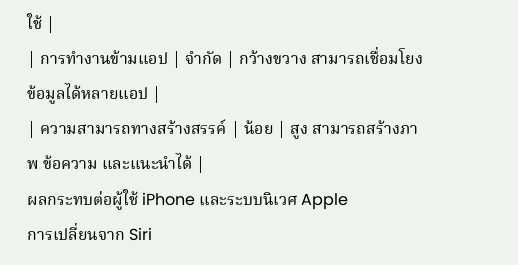ใช้ |
| การทำงานข้ามแอป | จำกัด | กว้างขวาง สามารถเชื่อมโยงข้อมูลได้หลายแอป |
| ความสามารถทางสร้างสรรค์ | น้อย | สูง สามารถสร้างภาพ ข้อความ และแนะนำได้ |
ผลกระทบต่อผู้ใช้ iPhone และระบบนิเวศ Apple
การเปลี่ยนจาก Siri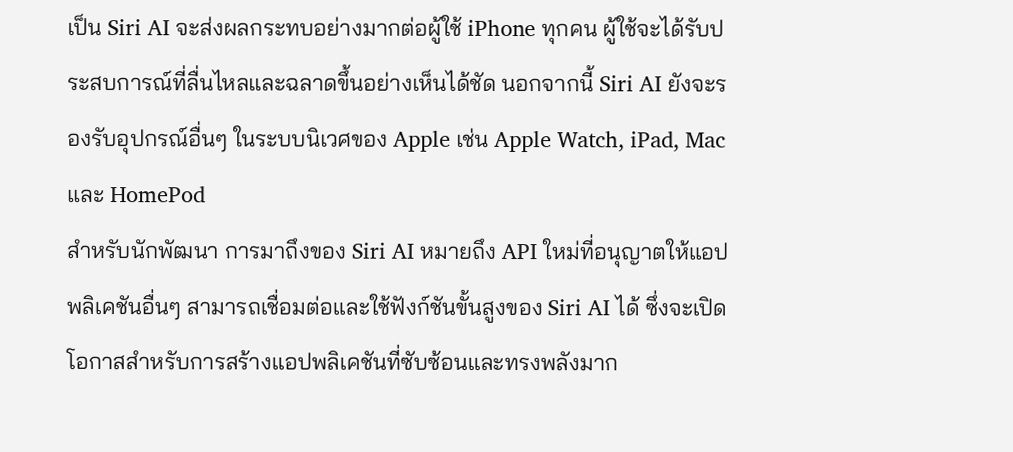เป็น Siri AI จะส่งผลกระทบอย่างมากต่อผู้ใช้ iPhone ทุกคน ผู้ใช้จะได้รับประสบการณ์ที่ลื่นไหลและฉลาดขึ้นอย่างเห็นได้ชัด นอกจากนี้ Siri AI ยังจะรองรับอุปกรณ์อื่นๆ ในระบบนิเวศของ Apple เช่น Apple Watch, iPad, Mac และ HomePod
สำหรับนักพัฒนา การมาถึงของ Siri AI หมายถึง API ใหม่ที่อนุญาตให้แอปพลิเคชันอื่นๆ สามารถเชื่อมต่อและใช้ฟังก์ชันขั้นสูงของ Siri AI ได้ ซึ่งจะเปิดโอกาสสำหรับการสร้างแอปพลิเคชันที่ซับซ้อนและทรงพลังมาก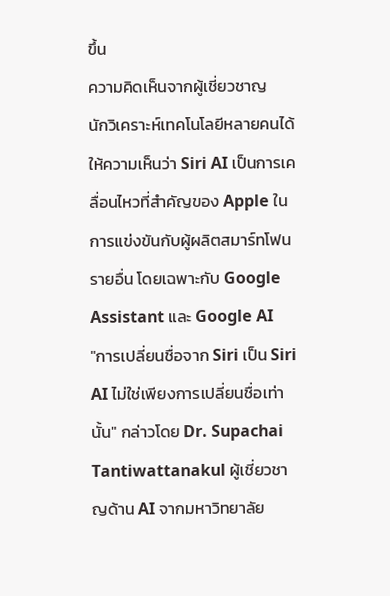ขึ้น
ความคิดเห็นจากผู้เชี่ยวชาญ
นักวิเคราะห์เทคโนโลยีหลายคนได้ให้ความเห็นว่า Siri AI เป็นการเคลื่อนไหวที่สำคัญของ Apple ในการแข่งขันกับผู้ผลิตสมาร์ทโฟนรายอื่น โดยเฉพาะกับ Google Assistant และ Google AI
"การเปลี่ยนชื่อจาก Siri เป็น Siri AI ไม่ใช่เพียงการเปลี่ยนชื่อเท่านั้น" กล่าวโดย Dr. Supachai Tantiwattanakul ผู้เชี่ยวชาญด้าน AI จากมหาวิทยาลัย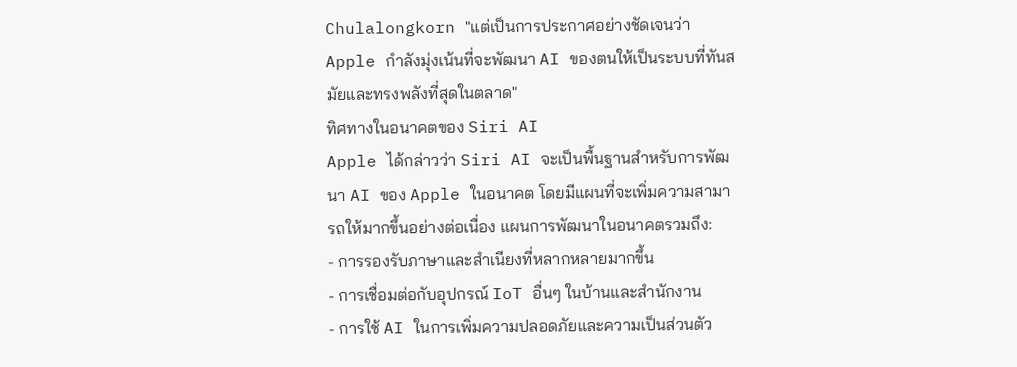Chulalongkorn "แต่เป็นการประกาศอย่างชัดเจนว่า Apple กำลังมุ่งเน้นที่จะพัฒนา AI ของตนให้เป็นระบบที่ทันสมัยและทรงพลังที่สุดในตลาด"
ทิศทางในอนาคตของ Siri AI
Apple ได้กล่าวว่า Siri AI จะเป็นพื้นฐานสำหรับการพัฒนา AI ของ Apple ในอนาคต โดยมีแผนที่จะเพิ่มความสามารถให้มากขึ้นอย่างต่อเนื่อง แผนการพัฒนาในอนาคตรวมถึง:
- การรองรับภาษาและสำเนียงที่หลากหลายมากขึ้น
- การเชื่อมต่อกับอุปกรณ์ IoT อื่นๆ ในบ้านและสำนักงาน
- การใช้ AI ในการเพิ่มความปลอดภัยและความเป็นส่วนตัว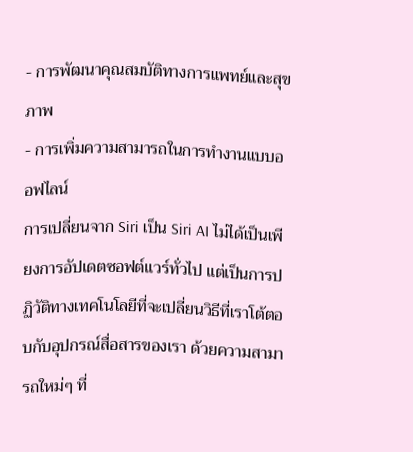- การพัฒนาคุณสมบัติทางการแพทย์และสุขภาพ
- การเพิ่มความสามารถในการทำงานแบบออฟไลน์
การเปลี่ยนจาก Siri เป็น Siri AI ไม่ได้เป็นเพียงการอัปเดตซอฟต์แวร์ทั่วไป แต่เป็นการปฏิวัติทางเทคโนโลยีที่จะเปลี่ยนวิธีที่เราโต้ตอบกับอุปกรณ์สื่อสารของเรา ด้วยความสามารถใหม่ๆ ที่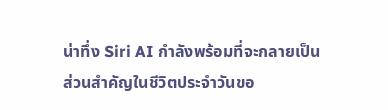น่าทึ่ง Siri AI กำลังพร้อมที่จะกลายเป็นส่วนสำคัญในชีวิตประจำวันขอ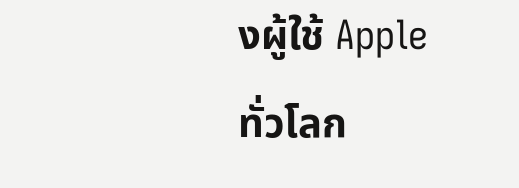งผู้ใช้ Apple ทั่วโลก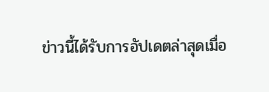ข่าวนี้ได้รับการอัปเดตล่าสุดเมื่อ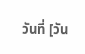วันที่ [วัน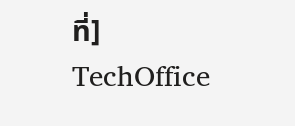ที่]
TechOffice